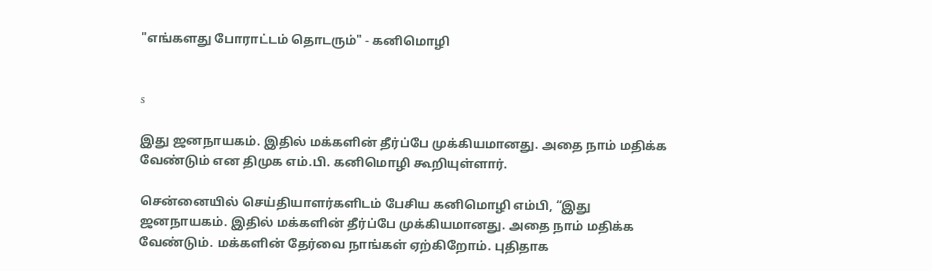"எங்களது போராட்டம் தொடரும்" - கனிமொழி


s

இது ஜனநாயகம். இதில் மக்களின் தீர்ப்பே முக்கியமானது. அதை நாம் மதிக்க வேண்டும் என திமுக எம்.பி. கனிமொழி கூறியுள்ளார்.

சென்னையில் செய்தியாளர்களிடம் பேசிய கனிமொழி எம்பி, “இது ஜனநாயகம். இதில் மக்களின் தீர்ப்பே முக்கியமானது. அதை நாம் மதிக்க வேண்டும். மக்களின் தேர்வை நாங்கள் ஏற்கிறோம். புதிதாக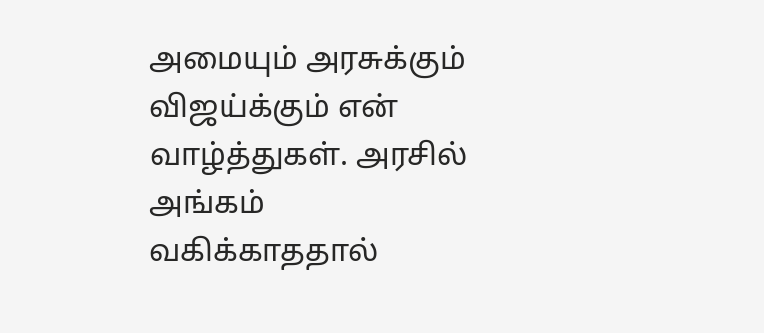அமையும் அரசுக்கும் விஜய்க்கும் என் வாழ்த்துகள். அரசில் அங்கம் வகிக்காததால்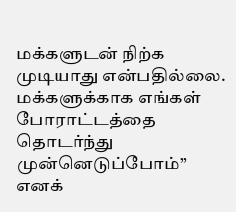மக்களுடன் நிற்க முடியாது என்பதில்லை. மக்களுக்காக எங்கள் போராட்டத்தை தொடர்ந்து முன்னெடுப்போம்” எனக்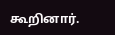கூறினார்.